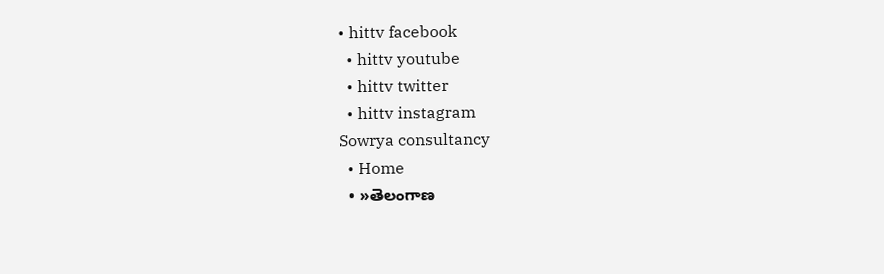• hittv facebook
  • hittv youtube
  • hittv twitter
  • hittv instagram
Sowrya consultancy
  • Home
  • »తెలంగాణ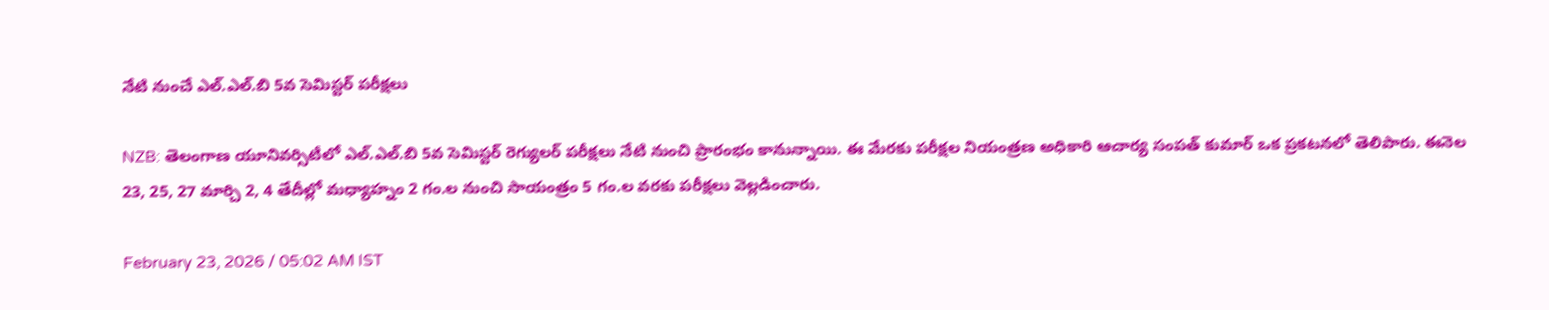నేటి నుంచే ఎల్.ఎల్.బి 5వ సెమిస్టర్ పరీక్షలు

NZB: తెలంగాణ యూనివర్సిటీలో ఎల్.ఎల్.బి 5వ సెమిస్టర్ రెగ్యులర్ పరీక్షలు నేటి నుంచి ప్రారంభం కానున్నాయి. ఈ మేరకు పరీక్షల నియంత్రణ అధికారి ఆచార్య సంపత్ కుమార్ ఒక ప్రకటనలో తెలిపారు. ఈనెల 23, 25, 27 మార్చి 2, 4 తేదీల్లో మధ్యాహ్నం 2 గం.ల నుంచి సాయంత్రం 5 గం.ల వరకు పరీక్షలు వెల్లడించారు.

February 23, 2026 / 05:02 AM IST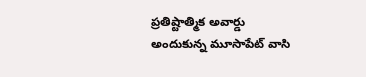ప్రతిష్టాత్మిక అవార్డు అందుకున్న మూసాపేట్ వాసి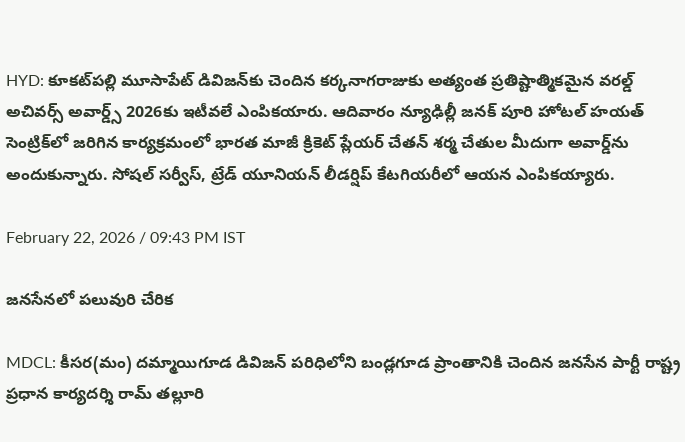HYD: కూకట్‌పల్లి మూసాపేట్ డివిజన్‌కు చెందిన కర్కనాగరాజుకు అత్యంత ప్రతిష్టాత్మికమైన వరల్డ్ అచివర్స్ అవార్డ్స్ 2026కు ఇటీవలే ఎంపికయారు. ఆదివారం న్యూఢిల్లీ జనక్ పూరి హోటల్ హయత్ సెంట్రిక్‌లో జరిగిన కార్యక్రమంలో భారత మాజీ క్రికెట్ ప్లేయర్ చేతన్ శర్మ చేతుల మీదుగా అవార్డ్‌ను అందుకున్నారు. సోషల్ సర్వీస్, ట్రేడ్ యూనియన్ లీడర్షిప్ కేటగియరీలో ఆయన ఎంపికయ్యారు.

February 22, 2026 / 09:43 PM IST

జనసేనలో పలువురి చేరిక

MDCL: కీసర(మం) దమ్మాయిగూడ డివిజన్ పరిధిలోని బండ్లగూడ ప్రాంతానికి చెందిన జనసేన పార్టీ రాష్ట్ర ప్రధాన కార్యదర్శి రామ్ తల్లూరి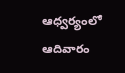ఆధ్వర్యంలో ఆదివారం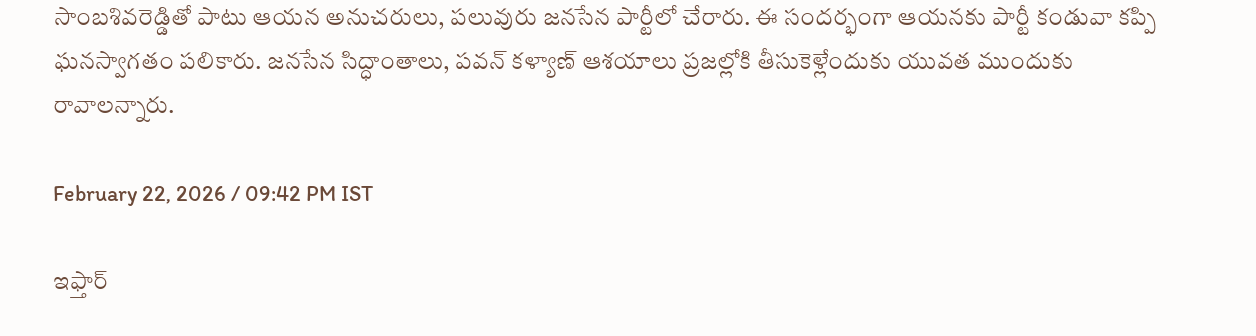సాంబశివరెడ్డితో పాటు ఆయన అనుచరులు, పలువురు జనసేన పార్టీలో చేరారు. ఈ సందర్భంగా ఆయనకు పార్టీ కండువా కప్పి ఘనస్వాగతం పలికారు. జనసేన సిద్ధాంతాలు, పవన్ కళ్యాణ్ ఆశయాలు ప్రజల్లోకి తీసుకెళ్లేందుకు యువత ముందుకు రావాలన్నారు.

February 22, 2026 / 09:42 PM IST

ఇఫ్తార్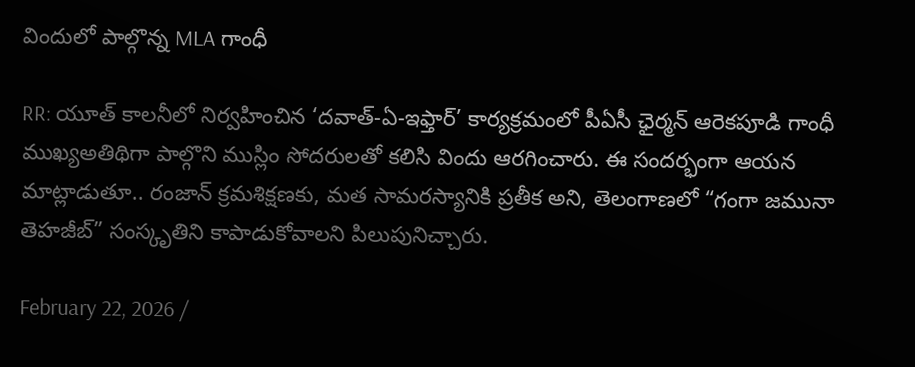విందులో పాల్గొన్న MLA గాంధీ

RR: యూత్ కాలనీలో నిర్వహించిన ‘దవాత్-ఏ-ఇఫ్తార్’ కార్యక్రమంలో పీఏసీ ఛైర్మన్ ఆరెకపూడి గాంధీ ముఖ్యఅతిథిగా పాల్గొని ముస్లిం సోదరులతో కలిసి విందు ఆరగించారు. ఈ సందర్భంగా ఆయన మాట్లాడుతూ.. రంజాన్ క్రమశిక్షణకు, మత సామరస్యానికి ప్రతీక అని, తెలంగాణలో “గంగా జమునా తెహజీబ్” సంస్కృతిని కాపాడుకోవాలని పిలుపునిచ్చారు.

February 22, 2026 /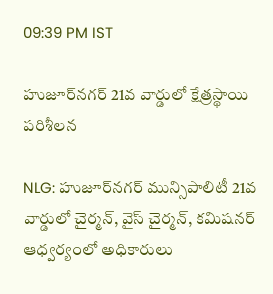09:39 PM IST

హుజూర్‌నగర్ 21వ వార్డులో క్షేత్రస్థాయి పరిశీలన

NLG: హుజూర్‌నగర్ మున్సిపాలిటీ 21వ వార్డులో చైర్మన్, వైస్ చైర్మన్, కమిషనర్ ఆధ్వర్యంలో అధికారులు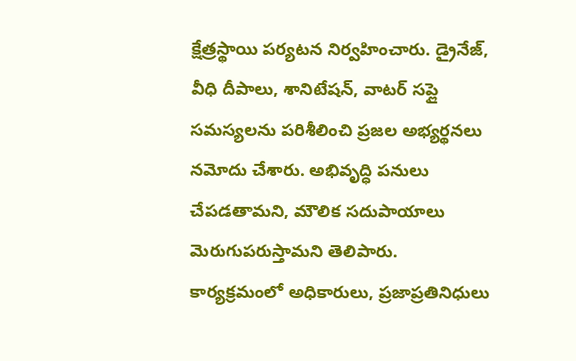క్షేత్రస్థాయి పర్యటన నిర్వహించారు. డ్రైనేజ్, వీధి దీపాలు, శానిటేషన్, వాటర్ సప్లై సమస్యలను పరిశీలించి ప్రజల అభ్యర్థనలు నమోదు చేశారు. అభివృద్ధి పనులు చేపడతామని, మౌలిక సదుపాయాలు మెరుగుపరుస్తామని తెలిపారు. కార్యక్రమంలో అధికారులు, ప్రజాప్రతినిధులు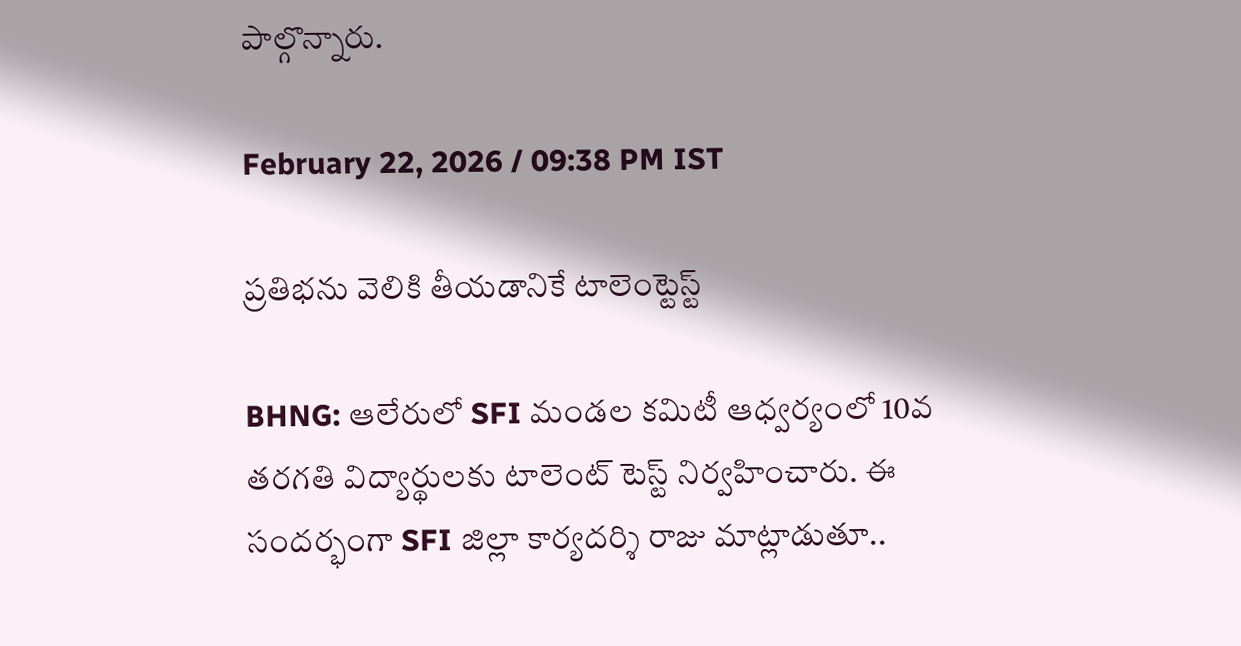పాల్గొన్నారు.

February 22, 2026 / 09:38 PM IST

ప్రతిభను వెలికి తీయడానికే టాలెంట్టెస్ట్

BHNG: ఆలేరులో SFI మండల కమిటీ ఆధ్వర్యంలో 10వ తరగతి విద్యార్థులకు టాలెంట్ టెస్ట్ నిర్వహించారు. ఈ సందర్భంగా SFI జిల్లా కార్యదర్శి రాజు మాట్లాడుతూ..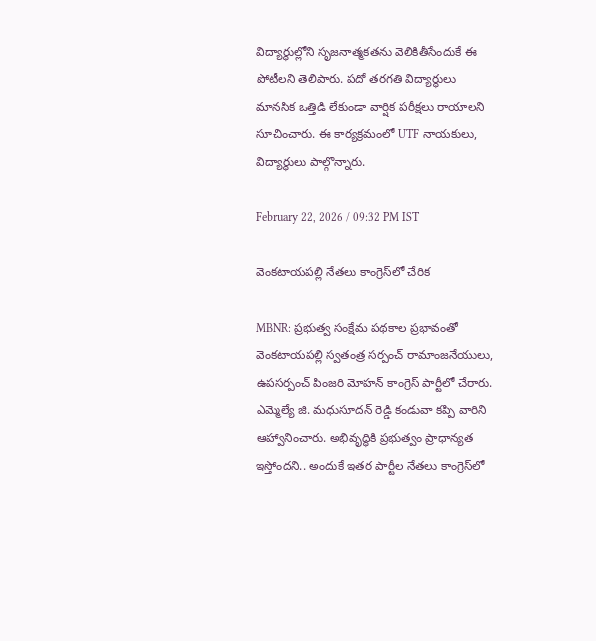విద్యార్థుల్లోని సృజనాత్మకతను వెలికితీసేందుకే ఈ పోటీలని తెలిపారు. పదో తరగతి విద్యార్థులు మానసిక ఒత్తిడి లేకుండా వార్షిక పరీక్షలు రాయాలని సూచించారు. ఈ కార్యక్రమంలో UTF నాయకులు, విద్యార్థులు పాల్గొన్నారు.

February 22, 2026 / 09:32 PM IST

వెంకటాయపల్లి నేతలు కాంగ్రెస్‌లో చేరిక

MBNR: ప్రభుత్వ సంక్షేమ పథకాల ప్రభావంతో వెంకటాయపల్లి స్వతంత్ర సర్పంచ్ రామాంజనేయులు, ఉపసర్పంచ్ పింజరి మోహన్ కాంగ్రెస్ పార్టీలో చేరారు. ఎమ్మెల్యే జి. మధుసూదన్ రెడ్డి కండువా కప్పి వారిని ఆహ్వానించారు. అభివృద్ధికి ప్రభుత్వం ప్రాధాన్యత ఇస్తోందని.. అందుకే ఇతర పార్టీల నేతలు కాంగ్రెస్‌లో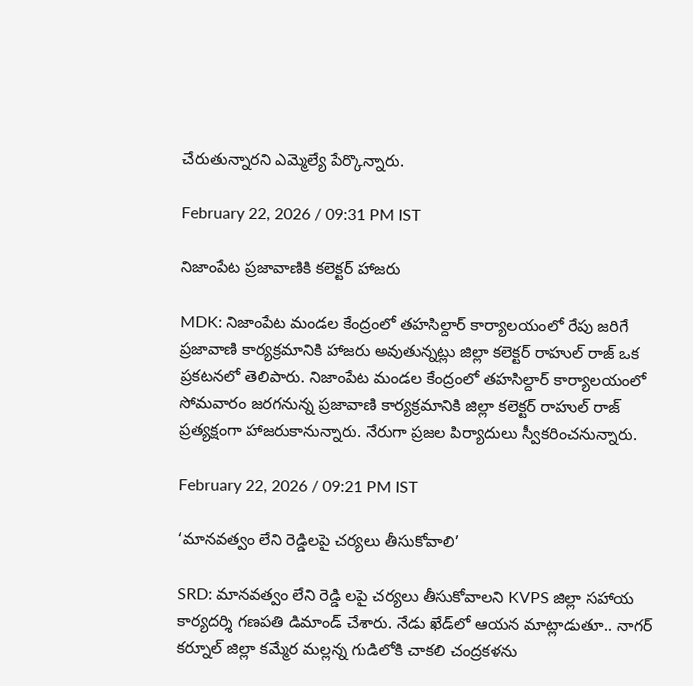చేరుతున్నారని ఎమ్మెల్యే పేర్కొన్నారు.

February 22, 2026 / 09:31 PM IST

నిజాంపేట ప్రజావాణికి కలెక్టర్ హాజరు

MDK: నిజాంపేట మండల కేంద్రంలో తహసిల్దార్ కార్యాలయంలో రేపు జరిగే ప్రజావాణి కార్యక్రమానికి హాజరు అవుతున్నట్లు జిల్లా కలెక్టర్ రాహుల్ రాజ్ ఒక ప్రకటనలో తెలిపారు. నిజాంపేట మండల కేంద్రంలో తహసిల్దార్ కార్యాలయంలో సోమవారం జరగనున్న ప్రజావాణి కార్యక్రమానికి జిల్లా కలెక్టర్ రాహుల్ రాజ్ ప్రత్యక్షంగా హాజరుకానున్నారు. నేరుగా ప్రజల పిర్యాదులు స్వీకరించనున్నారు.

February 22, 2026 / 09:21 PM IST

‘మానవత్వం లేని రెడ్డిలపై చర్యలు తీసుకోవాలి’

SRD: మానవత్వం లేని రెడ్డి లపై చర్యలు తీసుకోవాలని KVPS జిల్లా సహాయ కార్యదర్శి గణపతి డిమాండ్ చేశారు. నేడు ఖేడ్‌లో ఆయన మాట్లాడుతూ.. నాగర్ కర్నూల్ జిల్లా కమ్మేర మల్లన్న గుడిలోకి చాకలి చంద్రకళను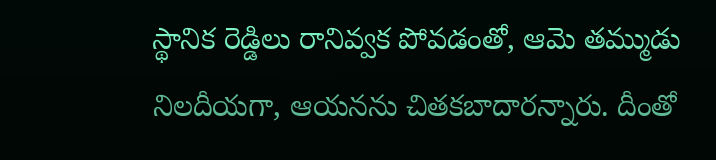స్థానిక రెడ్డిలు రానివ్వక పోవడంతో, ఆమె తమ్ముడు నిలదీయగా, ఆయనను చితకబాదారన్నారు. దీంతో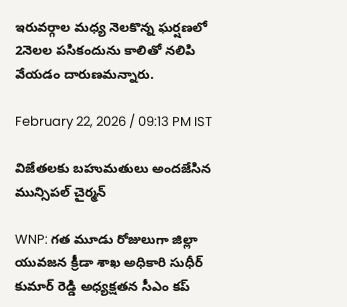ఇరువర్గాల మధ్య నెలకొన్న ఘర్షణలో 2నెలల పసికందును కాలితో నలిపి వేయడం దారుణమన్నారు.

February 22, 2026 / 09:13 PM IST

విజేతలకు బహుమతులు అందజేసిన మున్సిపల్ చైర్మన్

WNP: గత మూడు రోజులుగా జిల్లా యువజన క్రీడా శాఖ అధికారి సుధీర్ కుమార్ రెడ్డి అధ్యక్షతన సీఎం కప్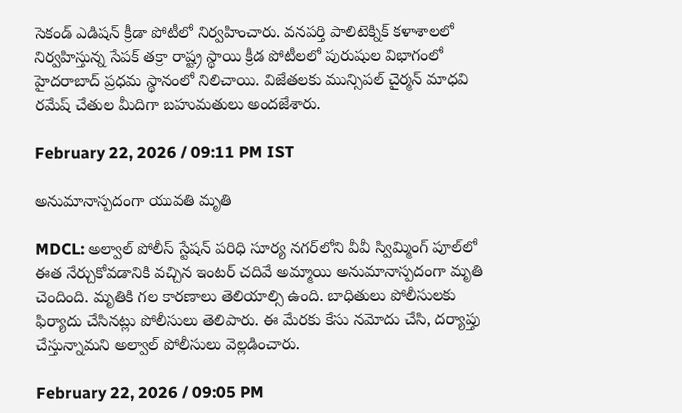సెకండ్ ఎడిషన్ క్రీడా పోటీలో నిర్వహించారు. వనపర్తి పాలిటెక్నిక్ కళాశాలలో నిర్వహిస్తున్న సేపక్ తక్రా రాష్ట్ర స్థాయి క్రీడ పోటీలలో పురుషుల విభాగంలో హైదరాబాద్ ప్రధమ స్థానంలో నిలిచాయి. విజేతలకు మున్సిపల్ చైర్మన్ మాధవి రమేష్ చేతుల మీదిగా బహుమతులు అందజేశారు.

February 22, 2026 / 09:11 PM IST

అనుమానాస్పదంగా యువతి మృతి

MDCL: అల్వాల్ పోలీస్ స్టేషన్ పరిధి సూర్య నగర్‌లోని వీవీ స్విమ్మింగ్ పూల్‌లో ఈత నేర్చుకోవడానికి వచ్చిన ఇంటర్ చదివే అమ్మాయి అనుమానాస్పదంగా మృతి చెందింది. మృతికి గల కారణాలు తెలియాల్సి ఉంది. బాధితులు పోలీసులకు ఫిర్యాదు చేసినట్లు పోలీసులు తెలిపారు. ఈ మేరకు కేసు నమోదు చేసి, దర్యాప్తు చేస్తున్నామని అల్వాల్ పోలీసులు వెల్లడించారు.

February 22, 2026 / 09:05 PM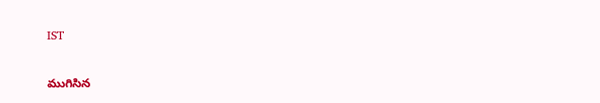IST

ముగిసిన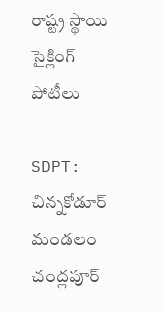రాష్ట్ర స్థాయి సైక్లింగ్ పోటీలు

SDPT: చిన్నకోడూర్ మండలం చంద్లపూర్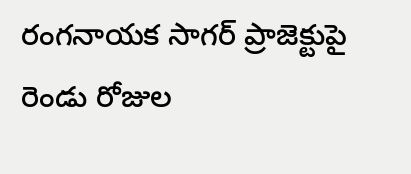రంగనాయక సాగర్ ప్రాజెక్టుపై రెండు రోజుల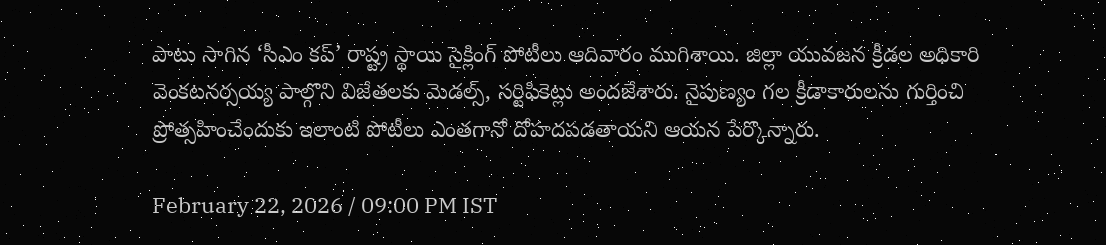పాటు సాగిన ‘సీఎం కప్’ రాష్ట్ర స్థాయి సైక్లింగ్ పోటీలు ఆదివారం ముగిశాయి. జిల్లా యువజన క్రీడల అధికారి వెంకటనర్సయ్య పాల్గొని విజేతలకు మెడల్స్, సర్టిఫికెట్లు అందజేశారు. నైపుణ్యం గల క్రీడాకారులను గుర్తించి ప్రోత్సహించేందుకు ఇలాంటి పోటీలు ఎంతగానో దోహదపడతాయని ఆయన పేర్కొన్నారు.

February 22, 2026 / 09:00 PM IST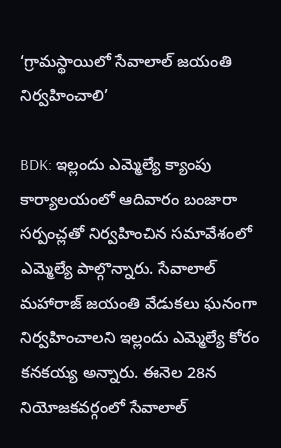‘గ్రామస్థాయిలో సేవాలాల్ జయంతి నిర్వహించాలి’

BDK: ఇల్లందు ఎమ్మెల్యే క్యాంపు కార్యాలయంలో ఆదివారం బంజారా సర్పంచ్లతో నిర్వహించిన సమావేశంలో ఎమ్మెల్యే పాల్గొన్నారు. సేవాలాల్ మహారాజ్ జయంతి వేడుకలు ఘనంగా నిర్వహించాలని ఇల్లందు ఎమ్మెల్యే కోరం కనకయ్య అన్నారు. ఈనెల 28న నియోజకవర్గంలో సేవాలాల్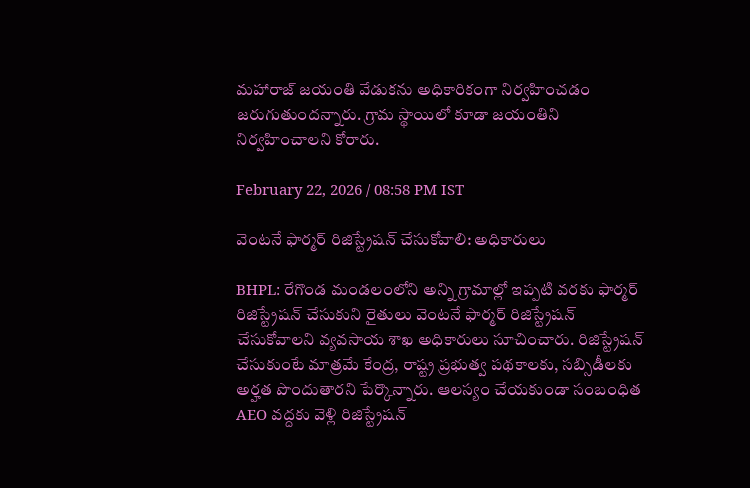మహారాజ్ జయంతి వేడుకను అధికారికంగా నిర్వహించడం జరుగుతుందన్నారు. గ్రామ స్థాయిలో కూడా జయంతిని నిర్వహించాలని కోరారు.

February 22, 2026 / 08:58 PM IST

వెంటనే ఫార్మర్ రిజిస్ట్రేషన్ చేసుకోవాలి: అధికారులు

BHPL: రేగొండ మండలంలోని అన్ని గ్రామాల్లో ఇప్పటి వరకు ఫార్మర్ రిజిస్ట్రేషన్ చేసుకుని రైతులు వెంటనే ఫార్మర్ రిజిస్ట్రేషన్ చేసుకోవాలని వ్యవసాయ శాఖ అధికారులు సూచించారు. రిజిస్ట్రేషన్ చేసుకుంటే మాత్రమే కేంద్ర, రాష్ట్ర ప్రభుత్వ పథకాలకు, సబ్సిడీలకు అర్హత పొందుతారని పేర్కొన్నారు. ఆలస్యం చేయకుండా సంబంధిత AEO వద్దకు వెళ్లి రిజిస్ట్రేషన్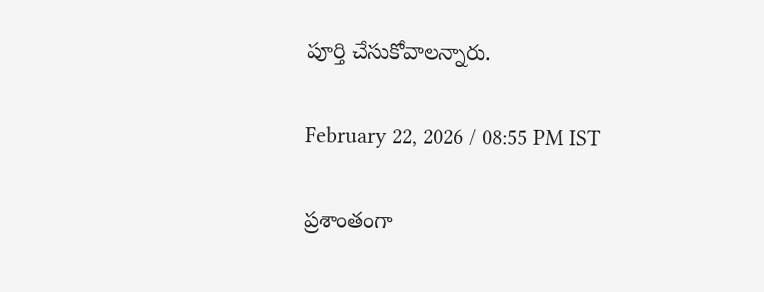పూర్తి చేసుకోవాలన్నారు.

February 22, 2026 / 08:55 PM IST

ప్రశాంతంగా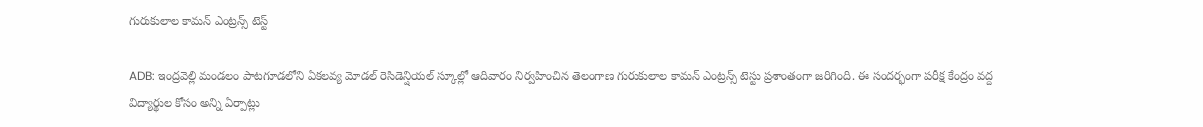గురుకులాల కామన్ ఎంట్రన్స్ టెస్ట్

ADB: ఇంద్రవెల్లి మండలం పాటగూడలోని ఏకలవ్య మోడల్ రెసిడెన్షియల్ స్కూల్లో ఆదివారం నిర్వహించిన తెలంగాణ గురుకులాల కామన్ ఎంట్రన్స్ టెస్టు ప్రశాంతంగా జరిగింది. ఈ సందర్భంగా పరీక్ష కేంద్రం వద్ద విద్యార్థుల కోసం అన్ని ఏర్పాట్లు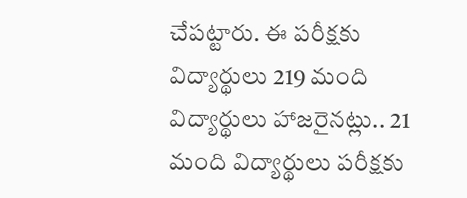చేపట్టారు. ఈ పరీక్షకు విద్యార్థులు 219 మంది విద్యార్థులు హాజరైనట్లు.. 21 మంది విద్యార్థులు పరీక్షకు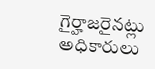గైర్హాజరైనట్లు అధికారులు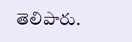తెలిపారు.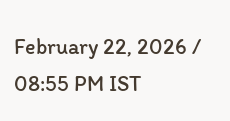February 22, 2026 / 08:55 PM IST